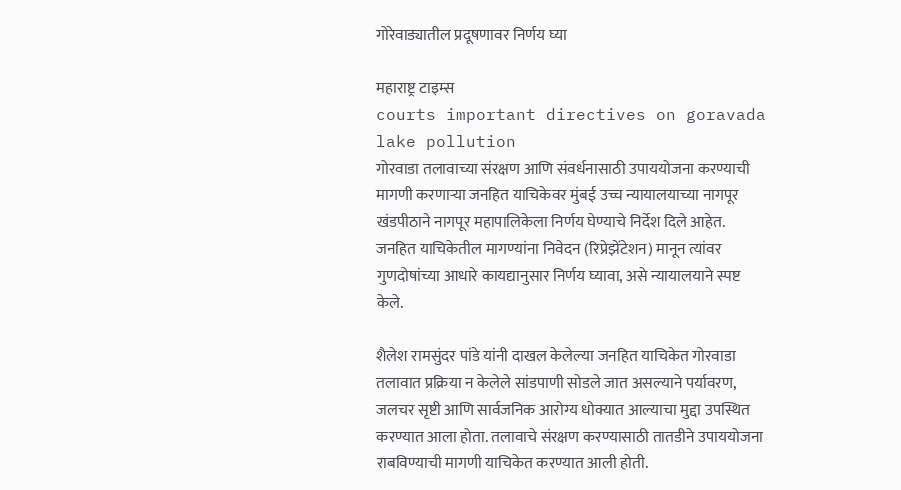गोरेवाड्यातील प्रदूषणावर निर्णय घ्या

महाराष्ट्र टाइम्स
courts important directives on goravada lake pollution
गोरवाडा तलावाच्या संरक्षण आणि संवर्धनासाठी उपाययोजना करण्याची मागणी करणाऱ्या जनहित याचिकेवर मुंबई उच्च न्यायालयाच्या नागपूर खंडपीठाने नागपूर महापालिकेला निर्णय घेण्याचे निर्देश दिले आहेत. जनहित याचिकेतील मागण्यांना निवेदन (रिप्रेझेंटेशन) मानून त्यांवर गुणदोषांच्या आधारे कायद्यानुसार निर्णय घ्यावा, असे न्यायालयाने स्पष्ट केले.

शैलेश रामसुंदर पांडे यांनी दाखल केलेल्या जनहित याचिकेत गोरवाडा तलावात प्रक्रिया न केलेले सांडपाणी सोडले जात असल्याने पर्यावरण, जलचर सृष्टी आणि सार्वजनिक आरोग्य धोक्यात आल्याचा मुद्दा उपस्थित करण्यात आला होता. तलावाचे संरक्षण करण्यासाठी तातडीने उपाययोजना राबविण्याची मागणी याचिकेत करण्यात आली होती.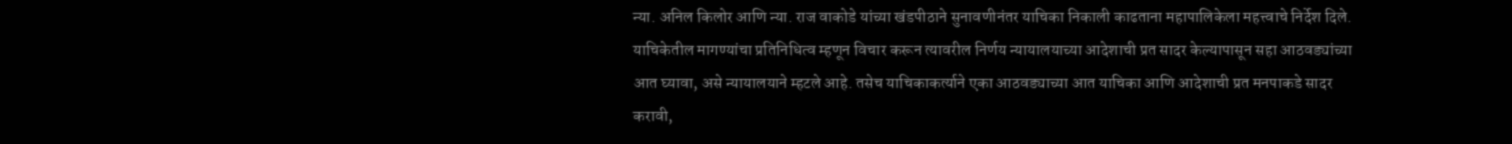न्या. अनिल किलोर आणि न्या. राज वाकोडे यांच्या खंडपीठाने सुनावणीनंतर याचिका निकाली काढताना महापालिकेला महत्त्वाचे निर्देश दिले. याचिकेतील मागण्यांचा प्रतिनिधित्व म्हणून विचार करून त्यावरील निर्णय न्यायालयाच्या आदेशाची प्रत सादर केल्यापासून सहा आठवड्यांच्या आत घ्यावा, असे न्यायालयाने म्हटले आहे. तसेच याचिकाकर्त्याने एका आठवड्याच्या आत याचिका आणि आदेशाची प्रत मनपाकडे सादर करावी,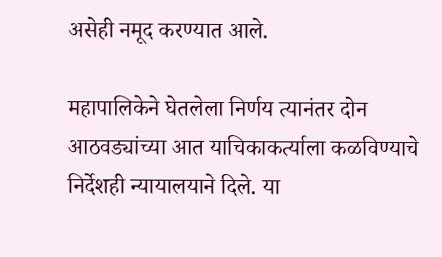असेही नमूद करण्यात आले.

महापालिकेने घेतलेला निर्णय त्यानंतर दोन आठवड्यांच्या आत याचिकाकर्त्याला कळविण्याचे निर्देशही न्यायालयाने दिले. या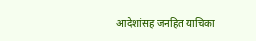आदेशांसह जनहित याचिका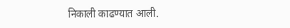निकाली काढण्यात आली.